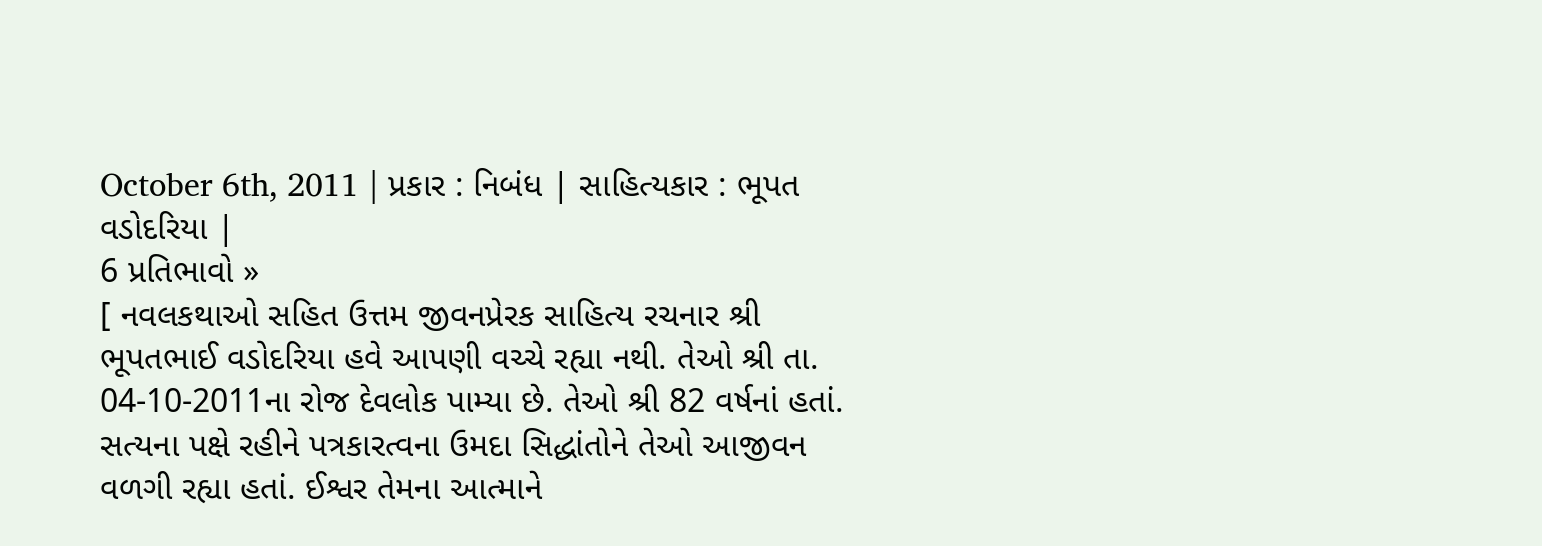October 6th, 2011 | પ્રકાર : નિબંધ | સાહિત્યકાર : ભૂપત વડોદરિયા |
6 પ્રતિભાવો »
[ નવલકથાઓ સહિત ઉત્તમ જીવનપ્રેરક સાહિત્ય રચનાર શ્રી ભૂપતભાઈ વડોદરિયા હવે આપણી વચ્ચે રહ્યા નથી. તેઓ શ્રી તા. 04-10-2011ના રોજ દેવલોક પામ્યા છે. તેઓ શ્રી 82 વર્ષનાં હતાં. સત્યના પક્ષે રહીને પત્રકારત્વના ઉમદા સિદ્ધાંતોને તેઓ આજીવન વળગી રહ્યા હતાં. ઈશ્વર તેમના આત્માને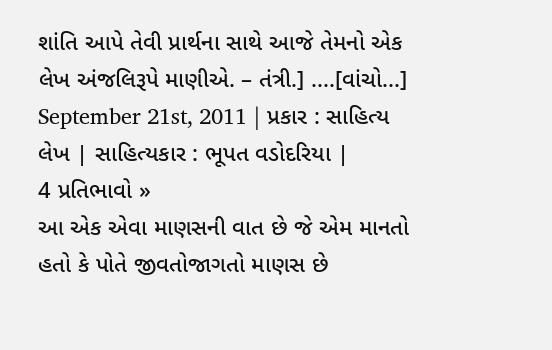શાંતિ આપે તેવી પ્રાર્થના સાથે આજે તેમનો એક લેખ અંજલિરૂપે માણીએ. – તંત્રી.] ....[વાંચો...]
September 21st, 2011 | પ્રકાર : સાહિત્ય લેખ | સાહિત્યકાર : ભૂપત વડોદરિયા |
4 પ્રતિભાવો »
આ એક એવા માણસની વાત છે જે એમ માનતો હતો કે પોતે જીવતોજાગતો માણસ છે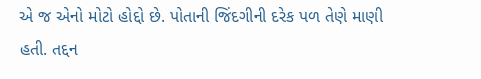એ જ એનો મોટો હોદ્દો છે. પોતાની જિંદગીની દરેક પળ તેણે માણી હતી. તદ્દન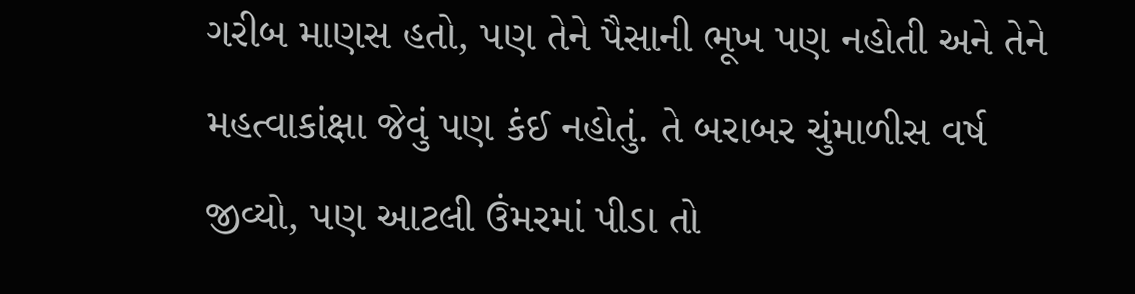ગરીબ માણસ હતો, પણ તેને પૈસાની ભૂખ પણ નહોતી અને તેને મહત્વાકાંક્ષા જેવું પણ કંઈ નહોતું. તે બરાબર ચુંમાળીસ વર્ષ જીવ્યો, પણ આટલી ઉંમરમાં પીડા તો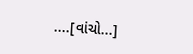....[વાંચો...]